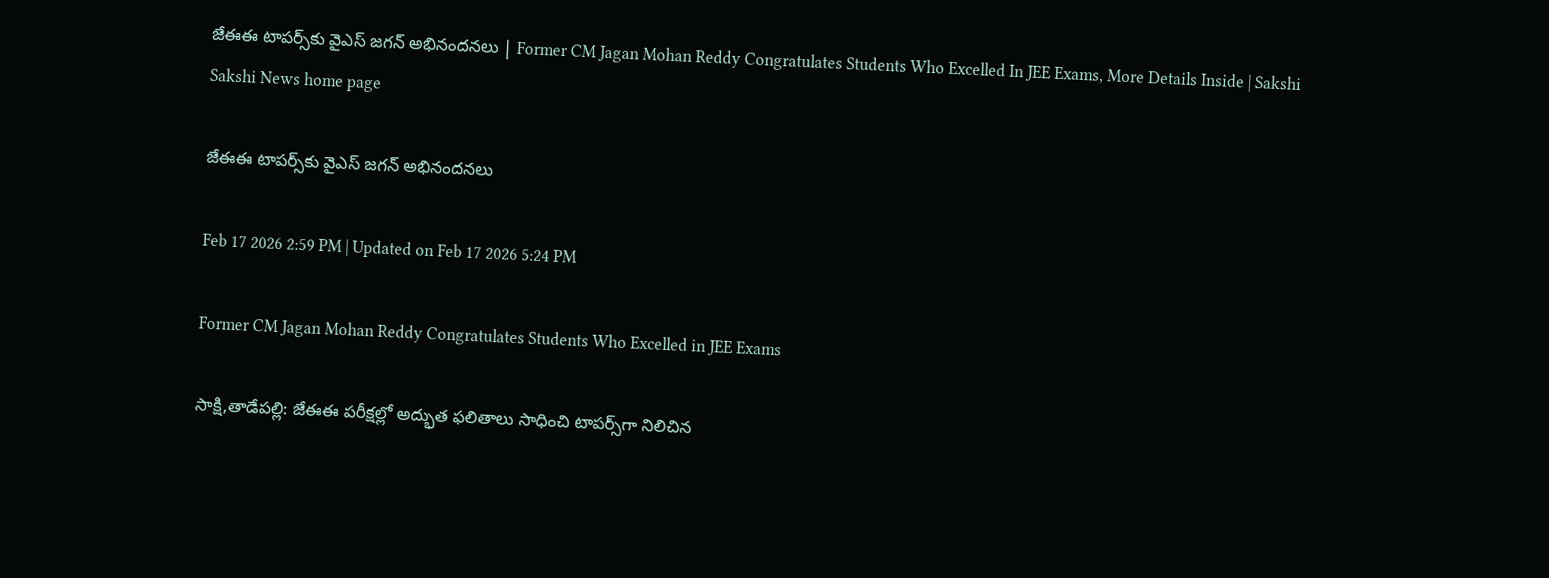జేఈఈ టాపర్స్‌కు వైఎస్ జగన్ అభినందనలు | Former CM Jagan Mohan Reddy Congratulates Students Who Excelled In JEE Exams, More Details Inside | Sakshi
Sakshi News home page

జేఈఈ టాపర్స్‌కు వైఎస్ జగన్ అభినందనలు

Feb 17 2026 2:59 PM | Updated on Feb 17 2026 5:24 PM

Former CM Jagan Mohan Reddy Congratulates Students Who Excelled in JEE Exams

సాక్షి,తాడేపల్లి: జేఈఈ పరీక్షల్లో అద్భుత ఫలితాలు సాధించి టాపర్స్‌గా నిలిచిన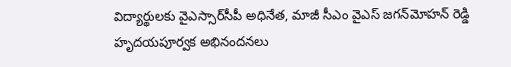విద్యార్థులకు వైఎస్సార్‌సీపీ అధినేత, మాజీ సీఎం వైఎస్‌ జగన్‌మోహన్‌ రెడ్డి హృదయపూర్వక అభినందనలు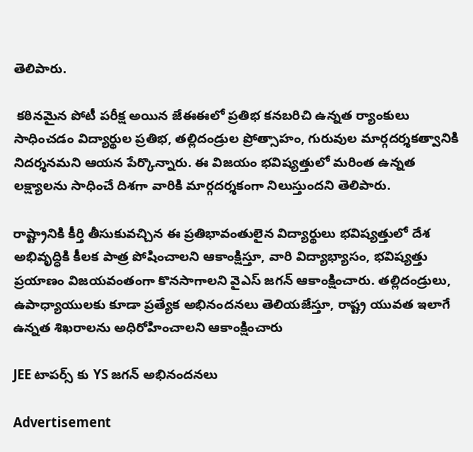తెలిపారు.

 కఠినమైన పోటీ పరీక్ష అయిన జేఈఈలో ప్రతిభ కనబరిచి ఉన్నత ర్యాంకులు సాధించడం విద్యార్థుల ప్రతిభ, తల్లిదండ్రుల ప్రోత్సాహం, గురువుల మార్గదర్శకత్వానికి నిదర్శనమని ఆయన పేర్కొన్నారు. ఈ విజయం భవిష్యత్తులో మరింత ఉన్నత లక్ష్యాలను సాధించే దిశగా వారికి మార్గదర్శకంగా నిలుస్తుందని తెలిపారు.

రాష్ట్రానికి కీర్తి తీసుకువచ్చిన ఈ ప్రతిభావంతులైన విద్యార్థులు భవిష్యత్తులో దేశ అభివృద్ధికి కీలక పాత్ర పోషించాలని ఆకాంక్షిస్తూ, వారి విద్యాభ్యాసం, భవిష్యత్తు ప్రయాణం విజయవంతంగా కొనసాగాలని వైఎస్‌ జగన్ ఆకాంక్షించారు. తల్లిదండ్రులు, ఉపాధ్యాయులకు కూడా ప్రత్యేక అభినందనలు తెలియజేస్తూ, రాష్ట్ర యువత ఇలాగే ఉన్నత శిఖరాలను అధిరోహించాలని ఆకాంక్షించారు

JEE టాపర్స్ కు YS జగన్ అభినందనలు

Advertisement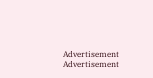Advertisement
Advertisement